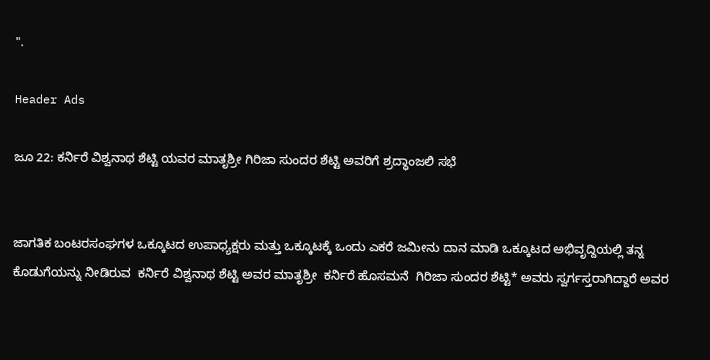".

Header Ads

ಜೂ 22: ಕರ್ನಿರೆ ವಿಶ್ವನಾಥ ಶೆಟ್ಟಿ ಯವರ ಮಾತೃಶ್ರೀ ಗಿರಿಜಾ ಸುಂದರ ಶೆಟ್ಟಿ ಅವರಿಗೆ ಶ್ರದ್ಧಾಂಜಲಿ ಸಭೆ


ಜಾಗತಿಕ ಬಂಟರಸಂಘಗಳ ಒಕ್ಕೂಟದ ಉಪಾಧ್ಯಕ್ಷರು ಮತ್ತು ಒಕ್ಕೂಟಕ್ಕೆ ಒಂದು ಎಕರೆ ಜಮೀನು ದಾನ ಮಾಡಿ ಒಕ್ಕೂಟದ ಅಭಿವೃದ್ದಿಯಲ್ಲಿ ತನ್ನ ಕೊಡುಗೆಯನ್ನು ನೀಡಿರುವ  ಕರ್ನಿರೆ ವಿಶ್ವನಾಥ ಶೆಟ್ಟಿ ಅವರ ಮಾತೃಶ್ರೀ  ಕರ್ನಿರೆ ಹೊಸಮನೆ  ಗಿರಿಜಾ ಸುಂದರ ಶೆಟ್ಟಿ* ಅವರು ಸ್ವರ್ಗಸ್ತರಾಗಿದ್ದಾರೆ ಅವರ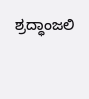ಶ್ರದ್ಧಾಂಜಲಿ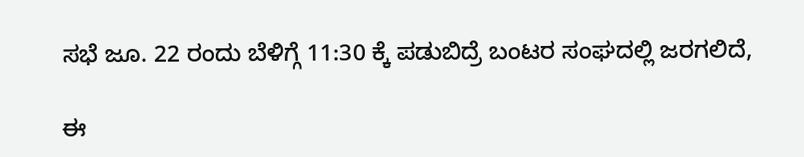ಸಭೆ ಜೂ. 22 ರಂದು ಬೆಳಿಗ್ಗೆ 11:30 ಕ್ಕೆ ಪಡುಬಿದ್ರೆ ಬಂಟರ ಸಂಘದಲ್ಲಿ ಜರಗಲಿದೆ,

ಈ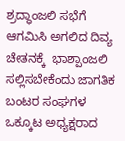ಶ್ರದ್ಧಾಂಜಲಿ ಸಭೆಗೆ ಆಗಮಿಸಿ ಅಗಲಿದ ದಿವ್ಯ ಚೇತನಕ್ಕೆ  ಭಾಶ್ಪಾಂಜಲಿ ಸಲ್ಲಿಸಬೇಕೆಂದು ಜಾಗತಿಕ ಬಂಟರ ಸಂಘಗಳ ಒಕ್ಕೂಟ ಅಧ್ಯಕ್ಷರಾದ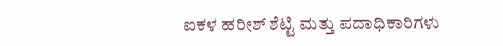ಐಕಳ ಹರೀಶ್ ಶೆಟ್ಟಿ ಮತ್ತು ಪದಾಧಿಕಾರಿಗಳು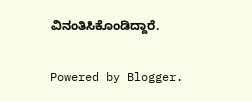ವಿನಂತಿಸಿಕೊಂಡಿದ್ದಾರೆ.

Powered by Blogger.